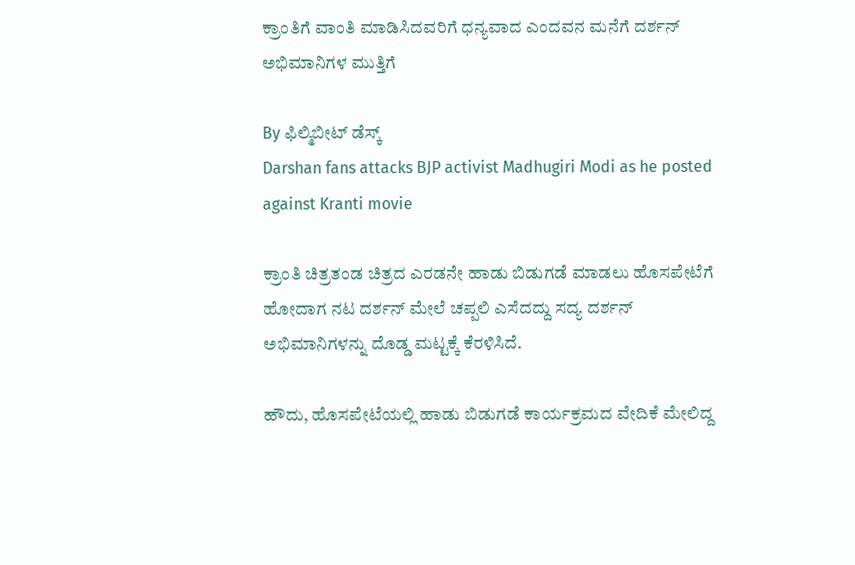ಕ್ರಾಂತಿಗೆ ವಾಂತಿ ಮಾಡಿಸಿದವರಿಗೆ ಧನ್ಯವಾದ ಎಂದವನ ಮನೆಗೆ ದರ್ಶನ್ ಅಭಿಮಾನಿಗಳ ಮುತ್ತಿಗೆ

By ಫಿಲ್ಮಿಬೀಟ್ ಡೆಸ್ಕ್
Darshan fans attacks BJP activist Madhugiri Modi as he posted against Kranti movie

ಕ್ರಾಂತಿ ಚಿತ್ರತಂಡ ಚಿತ್ರದ ಎರಡನೇ ಹಾಡು ಬಿಡುಗಡೆ ಮಾಡಲು ಹೊಸಪೇಟೆಗೆ ಹೋದಾಗ ನಟ ದರ್ಶನ್ ಮೇಲೆ ಚಪ್ಪಲಿ ಎಸೆದದ್ದು ಸದ್ಯ ದರ್ಶನ್ ಅಭಿಮಾನಿಗಳನ್ನು ದೊಡ್ಡ ಮಟ್ಟಕ್ಕೆ ಕೆರಳಿಸಿದೆ.

ಹೌದು, ಹೊಸಪೇಟೆಯಲ್ಲಿ ಹಾಡು ಬಿಡುಗಡೆ ಕಾರ್ಯಕ್ರಮದ ವೇದಿಕೆ ಮೇಲಿದ್ದ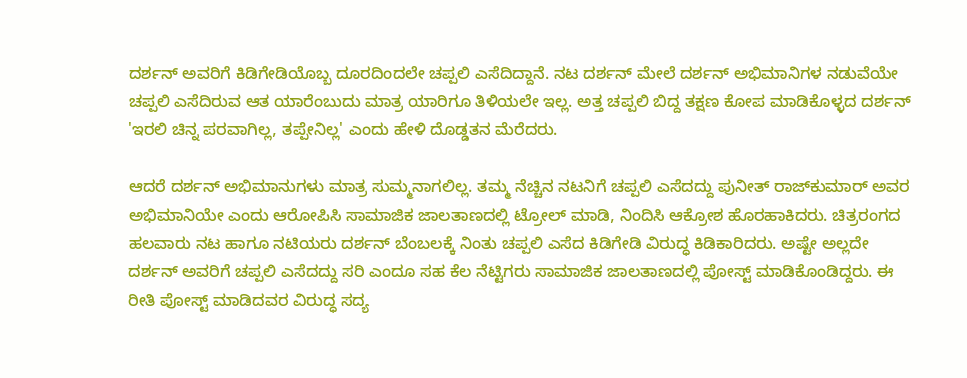ದರ್ಶನ್ ಅವರಿಗೆ ಕಿಡಿಗೇಡಿಯೊಬ್ಬ ದೂರದಿಂದಲೇ ಚಪ್ಪಲಿ ಎಸೆದಿದ್ದಾನೆ. ನಟ ದರ್ಶನ್ ಮೇಲೆ ದರ್ಶನ್ ಅಭಿಮಾನಿಗಳ‌ ನಡುವೆಯೇ ಚಪ್ಪಲಿ ಎಸೆದಿರುವ ಆತ ಯಾರೆಂಬುದು ಮಾತ್ರ ಯಾರಿಗೂ ತಿಳಿಯಲೇ ಇಲ್ಲ. ಅತ್ತ ಚಪ್ಪಲಿ ಬಿದ್ದ ತಕ್ಷಣ ಕೋಪ ಮಾಡಿಕೊಳ್ಳದ ದರ್ಶನ್ 'ಇರಲಿ ಚಿನ್ನ ಪರವಾಗಿಲ್ಲ, ತಪ್ಪೇನಿಲ್ಲ' ಎಂದು ಹೇಳಿ ದೊಡ್ಡತನ ಮೆರೆದರು.

ಆದರೆ ದರ್ಶನ್ ಅಭಿಮಾನುಗಳು‌ ಮಾತ್ರ ಸುಮ್ಮನಾಗಲಿಲ್ಲ. ತಮ್ಮ ನೆಚ್ಚಿನ ನಟನಿಗೆ ಚಪ್ಪಲಿ ಎಸೆದದ್ದು ಪುನೀತ್ ರಾಜ್‍ಕುಮಾರ್ ಅವರ ಅಭಿಮಾನಿಯೇ ಎಂದು ಆರೋಪಿಸಿ ಸಾಮಾಜಿಕ ಜಾಲತಾಣದಲ್ಲಿ ಟ್ರೋಲ್ ಮಾಡಿ, ನಿಂದಿಸಿ ಆಕ್ರೋಶ ಹೊರಹಾಕಿದರು. ಚಿತ್ರರಂಗದ ಹಲವಾರು ನಟ ಹಾಗೂ ನಟಿಯರು ದರ್ಶನ್ ಬೆಂಬಲಕ್ಕೆ ನಿಂತು ಚಪ್ಪಲಿ ಎಸೆದ ಕಿಡಿಗೇಡಿ ವಿರುದ್ಧ ಕಿಡಿಕಾರಿದರು. ಅಷ್ಟೇ ಅಲ್ಲದೇ ದರ್ಶನ್ ಅವರಿಗೆ ಚಪ್ಪಲಿ ಎಸೆದದ್ದು ಸರಿ ಎಂದೂ ಸಹ ಕೆಲ ನೆಟ್ಟಿಗರು ಸಾಮಾಜಿಕ ಜಾಲತಾಣದಲ್ಲಿ ಪೋಸ್ಟ್ ಮಾಡಿಕೊಂಡಿದ್ದರು. ಈ ರೀತಿ ಪೋಸ್ಟ್ ಮಾಡಿದವರ ವಿರುದ್ಧ ಸದ್ಯ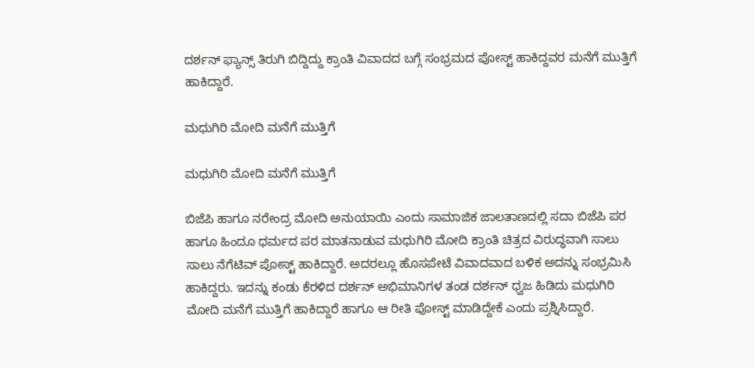ದರ್ಶನ್ ಫ್ಯಾನ್ಸ್ ತಿರುಗಿ ಬಿದ್ದಿದ್ದು ಕ್ರಾಂತಿ ವಿವಾದದ ಬಗ್ಗೆ ಸಂಭ್ರಮದ ಪೋಸ್ಟ್ ಹಾಕಿದ್ದವರ ಮನೆಗೆ ಮುತ್ತಿಗೆ ಹಾಕಿದ್ದಾರೆ.

ಮಧುಗಿರಿ ಮೋದಿ ಮನೆಗೆ ಮುತ್ತಿಗೆ

ಮಧುಗಿರಿ ಮೋದಿ ಮನೆಗೆ ಮುತ್ತಿಗೆ

ಬಿಜೆಪಿ ಹಾಗೂ ನರೇಂದ್ರ ಮೋದಿ ಅನುಯಾಯಿ ಎಂದು ಸಾಮಾಜಿಕ ಜಾಲತಾಣದಲ್ಲಿ ಸದಾ ಬಿಜೆಪಿ ಪರ ಹಾಗೂ ಹಿಂದೂ ಧರ್ಮದ ಪರ ಮಾತನಾಡುವ ಮಧುಗಿರಿ ಮೋದಿ ಕ್ರಾಂತಿ ಚಿತ್ರದ ವಿರುದ್ಧವಾಗಿ ಸಾಲು ಸಾಲು ನೆಗೆಟಿವ್ ಪೋಸ್ಟ್ ಹಾಕಿದ್ದಾರೆ. ಅದರಲ್ಲೂ ಹೊಸಪೇಟೆ ವಿವಾದವಾದ ಬಳಿಕ ಅದನ್ನು ಸಂಭ್ರಮಿಸಿ ಹಾಕಿದ್ದರು. ಇದನ್ನು ಕಂಡು ಕೆರಳಿದ ದರ್ಶನ್ ಅಭಿಮಾನಿಗಳ ತಂಡ ದರ್ಶನ್ ಧ್ವಜ ಹಿಡಿದು ಮಧುಗಿರಿ ಮೋದಿ ಮನೆಗೆ ಮುತ್ತಿಗೆ ಹಾಕಿದ್ದಾರೆ ಹಾಗೂ ಆ ರೀತಿ ಪೋಸ್ಟ್ ಮಾಡಿದ್ದೇಕೆ ಎಂದು ಪ್ರಶ್ನಿಸಿದ್ದಾರೆ‌.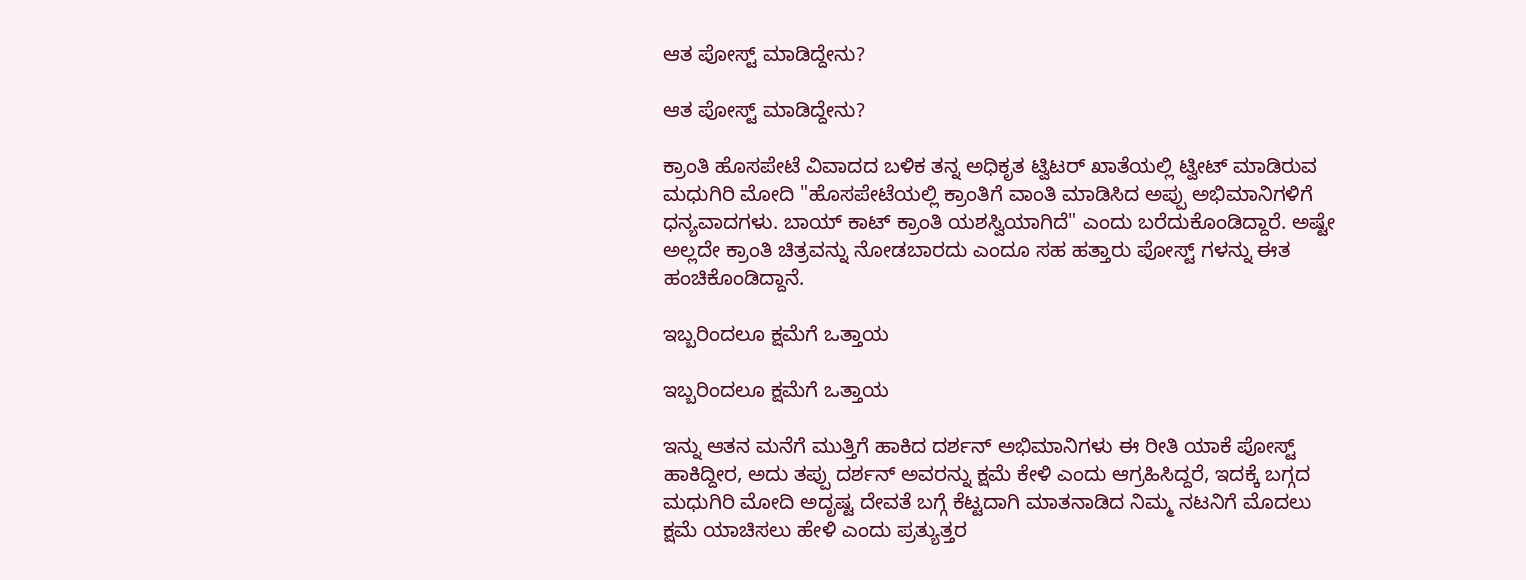ಆತ ಪೋಸ್ಟ್ ಮಾಡಿದ್ದೇನು?

ಆತ ಪೋಸ್ಟ್ ಮಾಡಿದ್ದೇನು?

ಕ್ರಾಂತಿ ಹೊಸಪೇಟೆ ವಿವಾದದ ಬಳಿಕ ತನ್ನ ಅಧಿಕೃತ ಟ್ವಿಟರ್ ಖಾತೆಯಲ್ಲಿ ಟ್ವೀಟ್ ಮಾಡಿರುವ ಮಧುಗಿರಿ ಮೋದಿ "ಹೊಸಪೇಟೆಯಲ್ಲಿ ಕ್ರಾಂತಿಗೆ ವಾಂತಿ ಮಾಡಿಸಿದ ಅಪ್ಪು ಅಭಿಮಾನಿಗಳಿಗೆ ಧನ್ಯವಾದಗಳು. ಬಾಯ್ ಕಾಟ್ ಕ್ರಾಂತಿ ಯಶಸ್ವಿಯಾಗಿದೆ" ಎಂದು ಬರೆದುಕೊಂಡಿದ್ದಾರೆ. ಅಷ್ಟೇ ಅಲ್ಲದೇ ಕ್ರಾಂತಿ ಚಿತ್ರವನ್ನು ನೋಡಬಾರದು ಎಂದೂ ಸಹ ಹತ್ತಾರು ಪೋಸ್ಟ್ ಗಳನ್ನು ಈತ ಹಂಚಿಕೊಂಡಿದ್ದಾನೆ.

ಇಬ್ಬರಿಂದಲೂ ಕ್ಷಮೆಗೆ ಒತ್ತಾಯ

ಇಬ್ಬರಿಂದಲೂ ಕ್ಷಮೆಗೆ ಒತ್ತಾಯ

ಇನ್ನು ಆತನ ಮನೆಗೆ ಮುತ್ತಿಗೆ ಹಾಕಿದ ದರ್ಶನ್ ಅಭಿಮಾನಿಗಳು ಈ ರೀತಿ ಯಾಕೆ ಪೋಸ್ಟ್ ಹಾಕಿದ್ದೀರ, ಅದು ತಪ್ಪು ದರ್ಶನ್ ಅವರನ್ನು ಕ್ಷಮೆ ಕೇಳಿ ಎಂದು ಆಗ್ರಹಿಸಿದ್ದರೆ, ಇದಕ್ಕೆ ಬಗ್ಗದ ಮಧುಗಿರಿ ಮೋದಿ ಅದೃಷ್ಟ ದೇವತೆ ಬಗ್ಗೆ ಕೆಟ್ಟದಾಗಿ ಮಾತನಾಡಿದ ನಿಮ್ಮ ನಟನಿಗೆ ಮೊದಲು ಕ್ಷಮೆ ಯಾಚಿಸಲು ಹೇಳಿ ಎಂದು ಪ್ರತ್ಯುತ್ತರ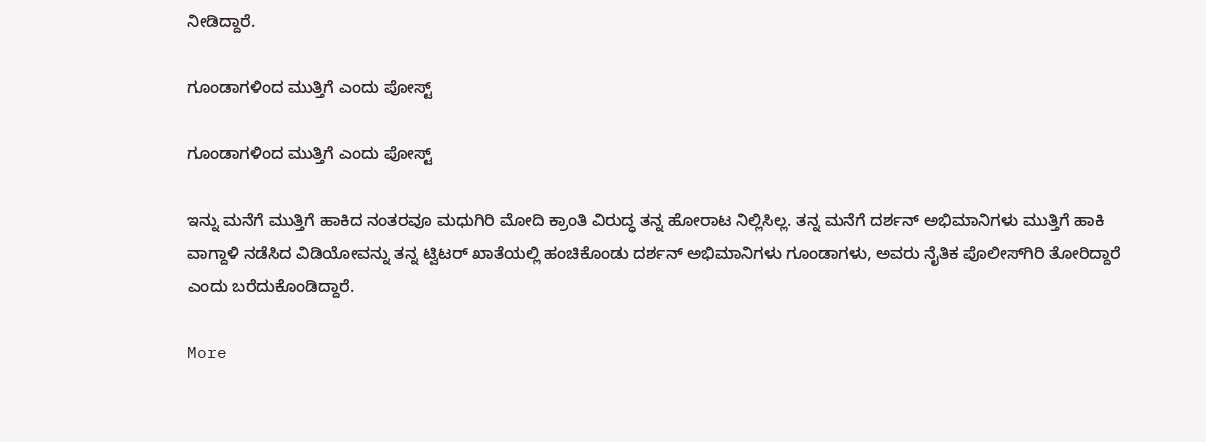ನೀಡಿದ್ದಾರೆ.

ಗೂಂಡಾಗಳಿಂದ ಮುತ್ತಿಗೆ ಎಂದು ಪೋಸ್ಟ್

ಗೂಂಡಾಗಳಿಂದ ಮುತ್ತಿಗೆ ಎಂದು ಪೋಸ್ಟ್

ಇನ್ನು ಮನೆಗೆ ಮುತ್ತಿಗೆ ಹಾಕಿದ ನಂತರವೂ ಮಧುಗಿರಿ ಮೋದಿ ಕ್ರಾಂತಿ ವಿರುದ್ಧ ತನ್ನ ಹೋರಾಟ ನಿಲ್ಲಿಸಿಲ್ಲ. ತನ್ನ ಮನೆಗೆ ದರ್ಶನ್ ಅಭಿಮಾನಿಗಳು ಮುತ್ತಿಗೆ ಹಾಕಿ ವಾಗ್ದಾಳಿ‌ ನಡೆಸಿದ ವಿಡಿಯೋವನ್ನು ತನ್ನ ಟ್ವಿಟರ್ ಖಾತೆಯಲ್ಲಿ ಹಂಚಿಕೊಂಡು ದರ್ಶನ್ ಅಭಿಮಾನಿಗಳು ಗೂಂಡಾಗಳು, ಅವರು ನೈತಿಕ ಪೊಲೀಸ್‌ಗಿರಿ ತೋರಿದ್ದಾರೆ ಎಂದು ಬರೆದುಕೊಂಡಿದ್ದಾರೆ.

More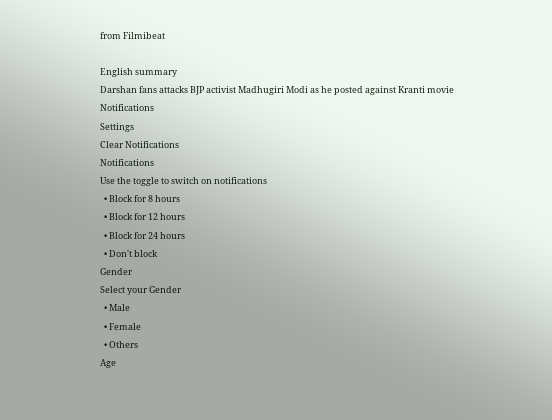from Filmibeat

English summary
Darshan fans attacks BJP activist Madhugiri Modi as he posted against Kranti movie
Notifications
Settings
Clear Notifications
Notifications
Use the toggle to switch on notifications
  • Block for 8 hours
  • Block for 12 hours
  • Block for 24 hours
  • Don't block
Gender
Select your Gender
  • Male
  • Female
  • Others
Age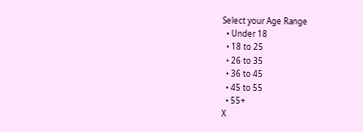Select your Age Range
  • Under 18
  • 18 to 25
  • 26 to 35
  • 36 to 45
  • 45 to 55
  • 55+
X